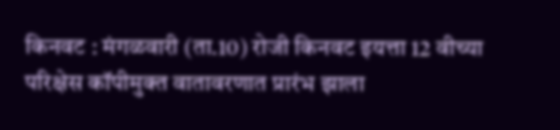किनवट : मंगळवारी (ता.10) रोजी किनवट इयत्ता 12 वीच्या परिक्षेस कॉपीमुक्त वातावरणात प्रारंभ झाला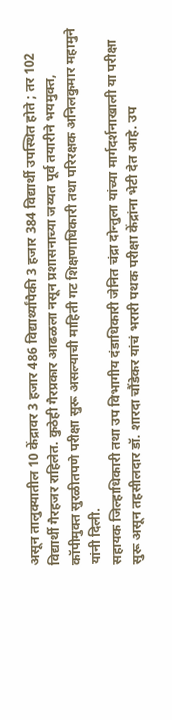असून तालुक्यातील 10 केंद्रावर 3 हजार 486 विद्यार्थ्यांपैकी 3 हजार 384 विद्यार्थी उपस्थित होते ; तर 102 विद्यार्थी गैरहजर राहिलेत. कुठेही गैरप्रकार आढळला नसून प्रशासनाच्या जय्यत पूर्व तयारीने भयमुक्त, कॉपीमुक्त सुरळीतपणे परीक्षा सुरू असल्याची माहिती गट शिक्षणाधिकारी तथा परिरक्षक अनिलकुमार महामुने यांनी दिली.
सहायक जिल्हाधिकारी तथा उप विभागीय दंडाधिकारी जेनित चंद्रा दोन्तुला यांच्या मार्गदर्शनाखाली या परीक्षा सुरू असून तहसीलदार डॉ. शारदा चौंडेकर यांचं भरारी पथक परीक्षा केंद्रांना भेटी देत आहे. उप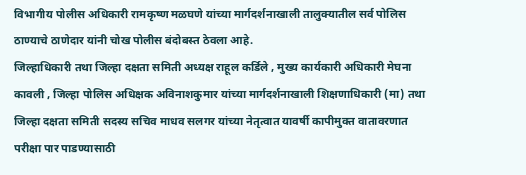विभागीय पोलीस अधिकारी रामकृष्ण मळघणे यांच्या मार्गदर्शनाखाली तालुक्यातील सर्व पोलिस ठाण्याचे ठाणेदार यांनी चोख पोलीस बंदोबस्त ठेवला आहे.
जिल्हाधिकारी तथा जिल्हा दक्षता समिती अध्यक्ष राहूल कर्डिले , मुख्य कार्यकारी अधिकारी मेघना कावली , जिल्हा पोलिस अधिक्षक अविनाशकुमार यांच्या मार्गदर्शनाखाली शिक्षणाधिकारी (मा) तथा जिल्हा दक्षता समिती सदस्य सचिव माधव सलगर यांच्या नेतृत्वात यावर्षी कापीमुक्त वातावरणात परीक्षा पार पाडण्यासाठी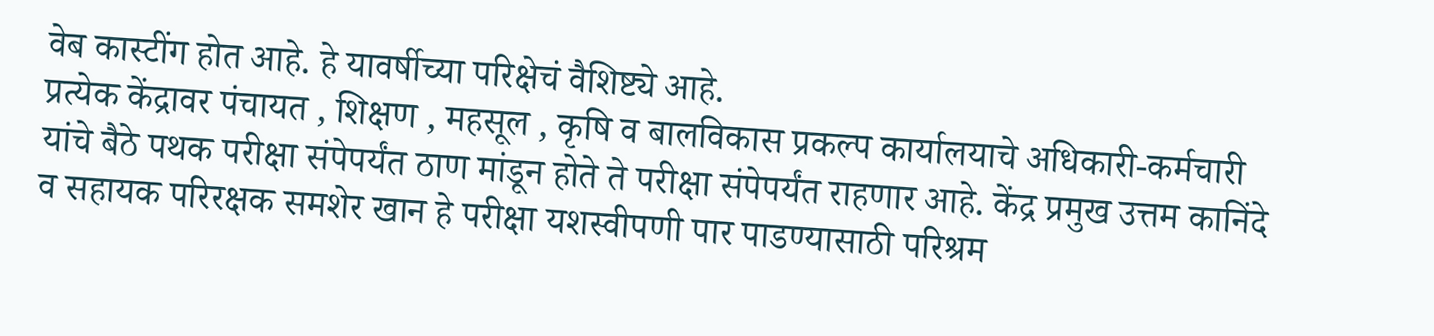वेब कास्टींग होत आहे. हे यावर्षीच्या परिक्षेचं वैशिष्ट्ये आहे.
प्रत्येक केंद्रावर पंचायत , शिक्षण , महसूल , कृषि व बालविकास प्रकल्प कार्यालयाचे अधिकारी-कर्मचारी यांचे बैठे पथक परीक्षा संपेपर्यंत ठाण मांडून होते ते परीक्षा संपेपर्यंत राहणार आहे. केंद्र प्रमुख उत्तम कानिंदे व सहायक परिरक्षक समशेर खान हे परीक्षा यशस्वीपणी पार पाडण्यासाठी परिश्रम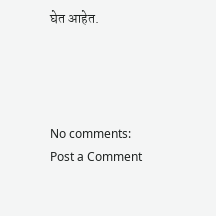घेत आहेत.




No comments:
Post a Comment